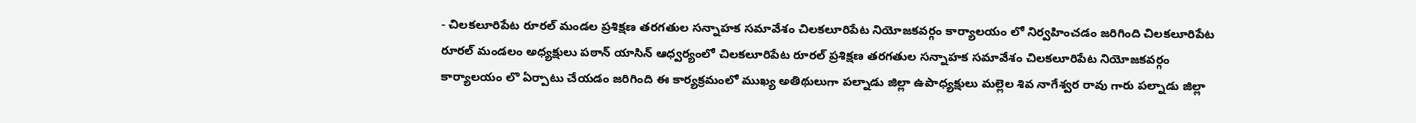- చిలకలూరిపేట రూరల్ మండల ప్రశిక్షణ తరగతుల సన్నాహక సమావేశం చిలకలూరిపేట నియోజకవర్గం కార్యాలయం లో నిర్వహించడం జరిగింది చిలకలూరిపేట రూరల్ మండలం అధ్యక్షులు పఠాన్ యాసిన్ ఆధ్వర్యంలో చిలకలూరిపేట రూరల్ ప్రశిక్షణ తరగతుల సన్నాహక సమావేశం చిలకలూరిపేట నియోజకవర్గం కార్యాలయం లొ ఏర్పాటు చేయడం జరిగింది ఈ కార్యక్రమంలో ముఖ్య అతిథులుగా పల్నాడు జిల్లా ఉపాధ్యక్షులు మల్లెల శివ నాగేశ్వర రావు గారు పల్నాడు జిల్లా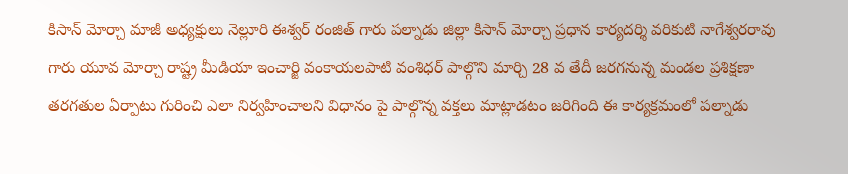కిసాన్ మోర్చా మాజీ అధ్యక్షులు నెల్లూరి ఈశ్వర్ రంజిత్ గారు పల్నాడు జిల్లా కిసాన్ మోర్చా ప్రధాన కార్యదర్శి వరికుటి నాగేశ్వరరావు గారు యూవ మోర్చా రాష్ట్ర మీడియా ఇంచార్జి వంకాయలపాటి వంశిధర్ పాల్గొని మార్చి 28 వ తేదీ జరగనున్న మండల ప్రశిక్షణా తరగతుల ఏర్పాటు గురించి ఎలా నిర్వహించాలని విధానం పై పాల్గొన్న వక్తలు మాట్లాడటం జరిగింది ఈ కార్యక్రమంలో పల్నాడు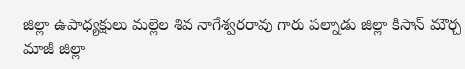జిల్లా ఉపాధ్యక్షులు మల్లెల శివ నాగేశ్వరరావు గారు పల్నాడు జిల్లా కిసాన్ మౌర్చ మాజీ జిల్లా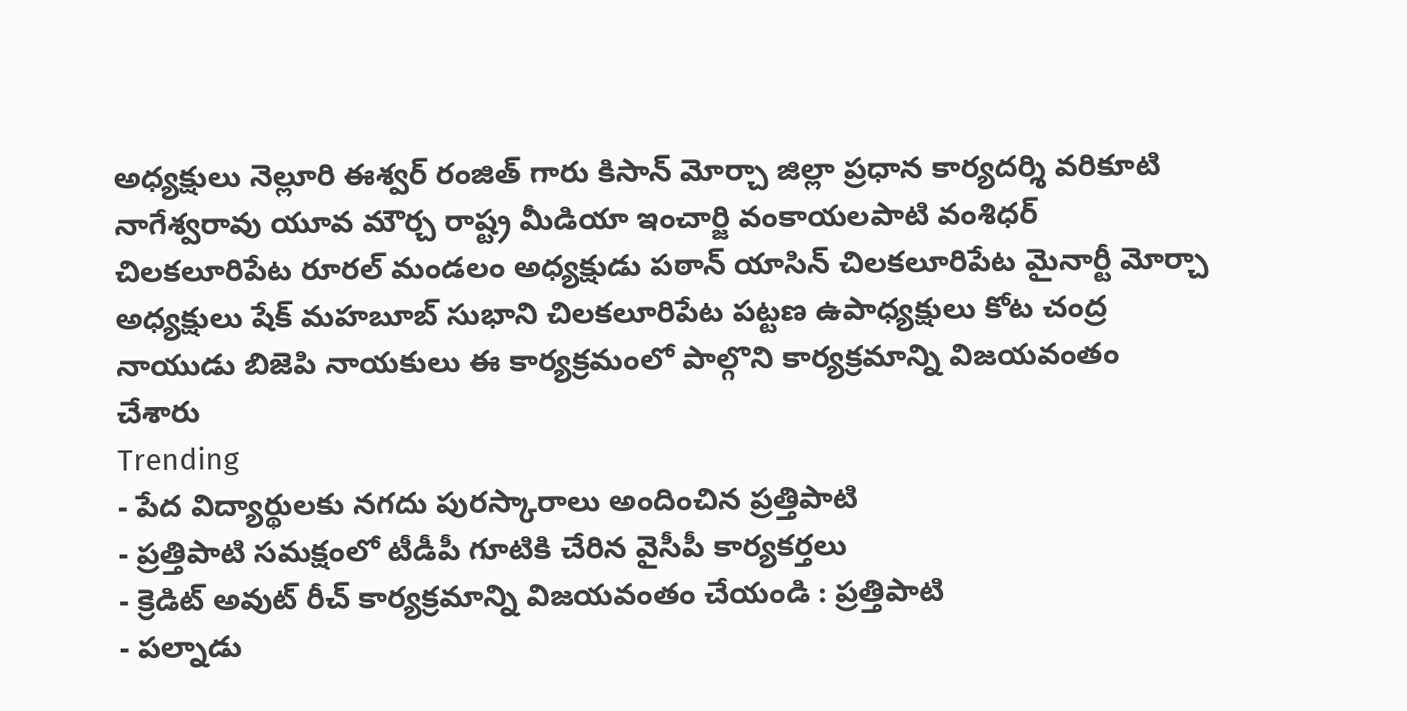అధ్యక్షులు నెల్లూరి ఈశ్వర్ రంజిత్ గారు కిసాన్ మోర్చా జిల్లా ప్రధాన కార్యదర్శి వరికూటి నాగేశ్వరావు యూవ మౌర్చ రాష్ట్ర మీడియా ఇంచార్జి వంకాయలపాటి వంశిధర్ చిలకలూరిపేట రూరల్ మండలం అధ్యక్షుడు పఠాన్ యాసిన్ చిలకలూరిపేట మైనార్టీ మోర్చా అధ్యక్షులు షేక్ మహబూబ్ సుభాని చిలకలూరిపేట పట్టణ ఉపాధ్యక్షులు కోట చంద్ర నాయుడు బిజెపి నాయకులు ఈ కార్యక్రమంలో పాల్గొని కార్యక్రమాన్ని విజయవంతం చేశారు
Trending
- పేద విద్యార్థులకు నగదు పురస్కారాలు అందించిన ప్రత్తిపాటి
- ప్రత్తిపాటి సమక్షంలో టీడీపీ గూటికి చేరిన వైసీపీ కార్యకర్తలు
- క్రెడిట్ అవుట్ రీచ్ కార్యక్రమాన్ని విజయవంతం చేయండి : ప్రత్తిపాటి
- పల్నాడు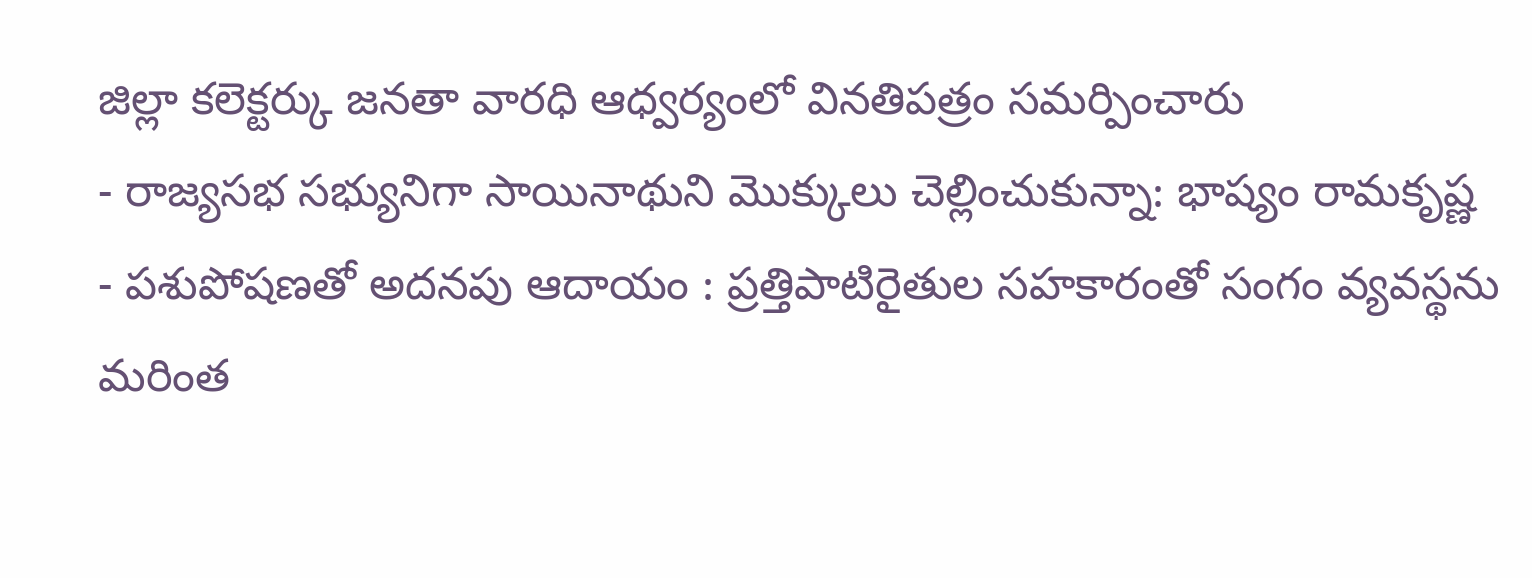జిల్లా కలెక్టర్కు జనతా వారధి ఆధ్వర్యంలో వినతిపత్రం సమర్పించారు
- రాజ్యసభ సభ్యునిగా సాయినాథుని మొక్కులు చెల్లించుకున్నా: భాష్యం రామకృష్ణ
- పశుపోషణతో అదనపు ఆదాయం : ప్రత్తిపాటిరైతుల సహకారంతో సంగం వ్యవస్థను మరింత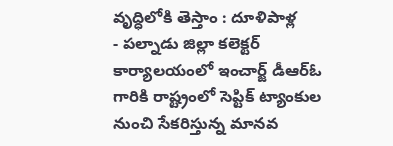వృద్ధిలోకి తెస్తాం : దూళిపాళ్ల
- పల్నాడు జిల్లా కలెక్టర్ కార్యాలయంలో ఇంచార్జ్ డీఆర్ఓ గారికి రాష్ట్రంలో సెప్టిక్ ట్యాంకుల నుంచి సేకరిస్తున్న మానవ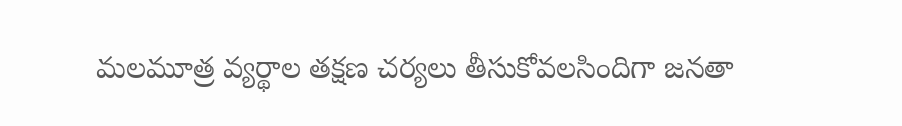మలమూత్ర వ్యర్థాల తక్షణ చర్యలు తీసుకోవలసిందిగా జనతా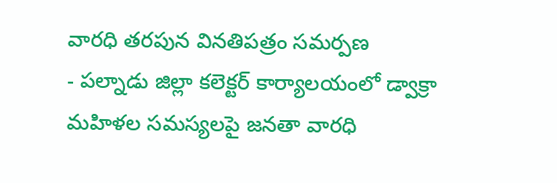వారధి తరపున వినతిపత్రం సమర్పణ
- పల్నాడు జిల్లా కలెక్టర్ కార్యాలయంలో డ్వాక్రా మహిళల సమస్యలపై జనతా వారధి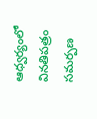ఆధ్వర్యంలో వినతిపత్రం సమర్పణ